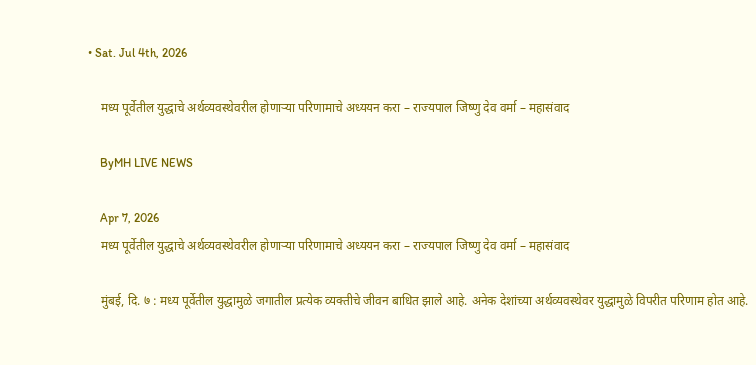• Sat. Jul 4th, 2026

    मध्य पूर्वेतील युद्धाचे अर्थव्यवस्थेवरील होणाऱ्या परिणामाचे अध्ययन करा – राज्यपाल जिष्णु देव वर्मा – महासंवाद

    ByMH LIVE NEWS

    Apr 7, 2026
    मध्य पूर्वेतील युद्धाचे अर्थव्यवस्थेवरील होणाऱ्या परिणामाचे अध्ययन करा – राज्यपाल जिष्णु देव वर्मा – महासंवाद

    मुंबई, दि. ७ : मध्य पूर्वेतील युद्धामुळे जगातील प्रत्येक व्यक्तीचे जीवन बाधित झाले आहे. अनेक देशांच्या अर्थव्यवस्थेवर युद्धामुळे विपरीत परिणाम होत आहे.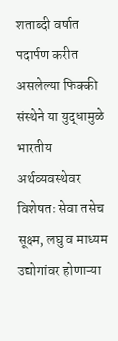शताब्दी वर्षात पदार्पण करीत असलेल्या फिक्की संस्थेने या युद्धामुळे भारतीय अर्थव्यवस्थेवर विशेषतः सेवा तसेच सूक्ष्म, लघु व माध्यम उद्योगांवर होणाऱ्या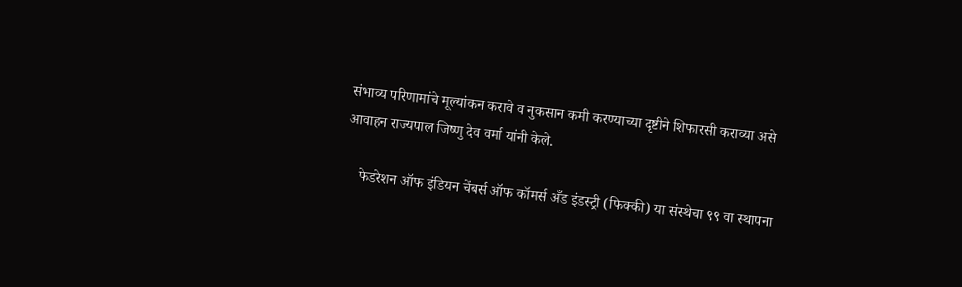संभाव्य परिणामांचे मूल्यांकन करावे व नुकसान कमी करण्याच्या दृष्टीने शिफारसी कराव्या असे आवाहन राज्यपाल जिष्णु देव वर्मा यांनी केले.

    फेडरेशन ऑफ इंडियन चेंबर्स ऑफ कॉमर्स अँड इंडस्ट्री (फिक्की) या संस्थेचा ९९ वा स्थापना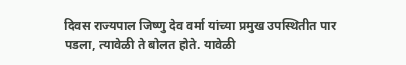दिवस राज्यपाल जिष्णु देव वर्मा यांच्या प्रमुख उपस्थितीत पार पडला, त्यावेळी ते बोलत होते. यावेळी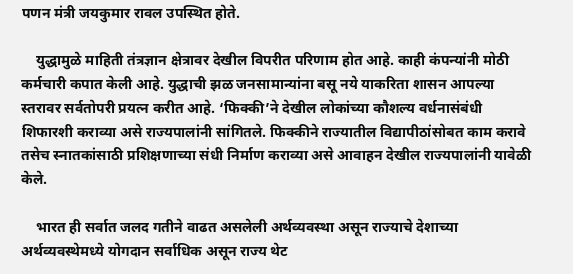पणन मंत्री जयकुमार रावल उपस्थित होते.

    युद्धामुळे माहिती तंत्रज्ञान क्षेत्रावर देखील विपरीत परिणाम होत आहे. काही कंपन्यांनी मोठी कर्मचारी कपात केली आहे. युद्धाची झळ जनसामान्यांना बसू नये याकरिता शासन आपल्या स्तरावर सर्वतोपरी प्रयत्न करीत आहे. ‘फिक्की’ने देखील लोकांच्या कौशल्य वर्धनासंबंधी शिफारशी कराव्या असे राज्यपालांनी सांगितले. फिक्कीने राज्यातील विद्यापीठांसोबत काम करावे तसेच स्नातकांसाठी प्रशिक्षणाच्या संधी निर्माण कराव्या असे आवाहन देखील राज्यपालांनी यावेळी केले.

    भारत ही सर्वात जलद गतीने वाढत असलेली अर्थव्यवस्था असून राज्याचे देशाच्या अर्थव्यवस्थेमध्ये योगदान सर्वाधिक असून राज्य थेट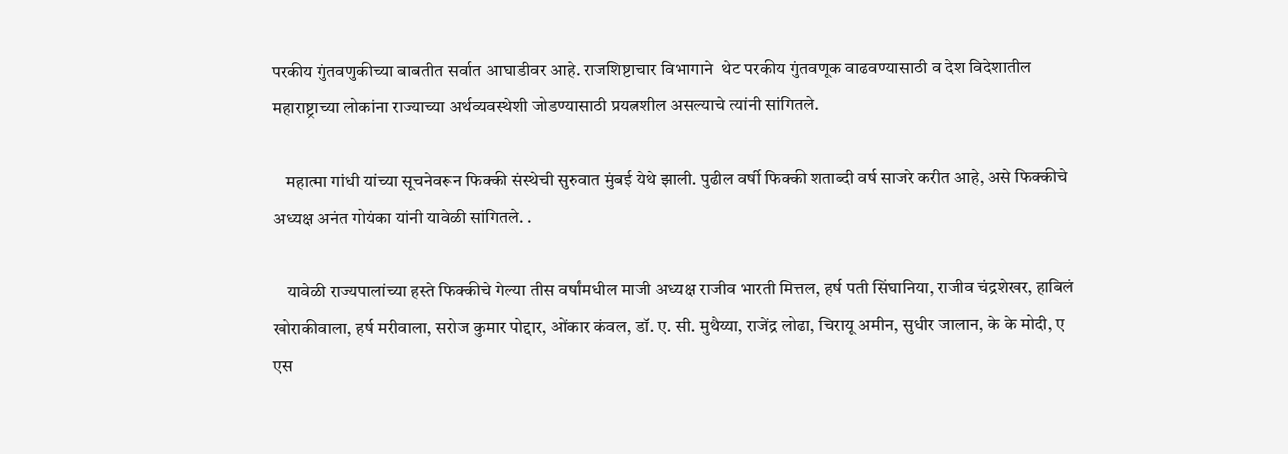परकीय गुंतवणुकीच्या बाबतीत सर्वात आघाडीवर आहे. राजशिष्टाचार विभागाने  थेट परकीय गुंतवणूक वाढवण्यासाठी व देश विदेशातील महाराष्ट्राच्या लोकांना राज्याच्या अर्थव्यवस्थेशी जोडण्यासाठी प्रयत्नशील असल्याचे त्यांनी सांगितले.

    महात्मा गांधी यांच्या सूचनेवरून फिक्की संस्थेची सुरुवात मुंबई येथे झाली. पुढील वर्षी फिक्की शताब्दी वर्ष साजरे करीत आहे, असे फिक्कीचे अध्यक्ष अनंत गोयंका यांनी यावेळी सांगितले. .

    यावेळी राज्यपालांच्या हस्ते फिक्कीचे गेल्या तीस वर्षांमधील माजी अध्यक्ष राजीव भारती मित्तल, हर्ष पती सिंघानिया, राजीव चंद्रशेखर, हाबिलं खोराकीवाला, हर्ष मरीवाला, सरोज कुमार पोद्दार, ओंकार कंवल, डॉ. ए. सी. मुथैय्या, राजेंद्र लोढा, चिरायू अमीन, सुधीर जालान, के के मोदी, ए एस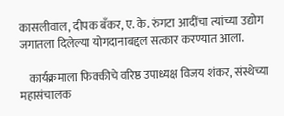कासलीवाल, दीपक बँकर, ए. के. रुंगटा आदींचा त्यांच्या उद्योग जगातला दिलेल्या योगदानाबद्दल सत्कार करण्यात आला.

    कार्यक्रमाला फिक्कीचे वरिष्ठ उपाध्यक्ष विजय शंकर, संस्थेच्या महासंचालक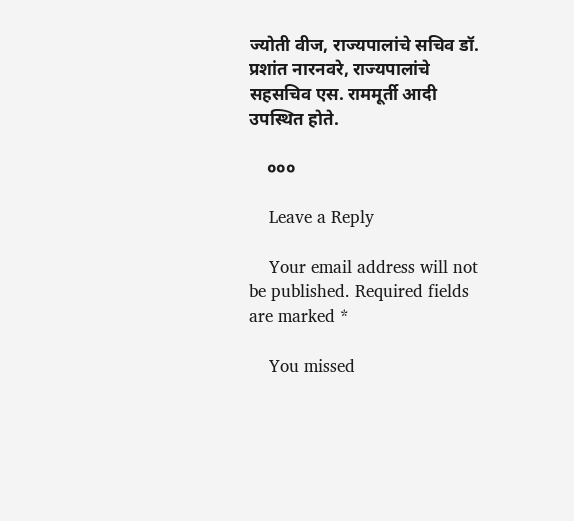ज्योती वीज, राज्यपालांचे सचिव डॉ. प्रशांत नारनवरे, राज्यपालांचे सहसचिव एस. राममूर्ती आदी उपस्थित होते.

    ०००

    Leave a Reply

    Your email address will not be published. Required fields are marked *

    You missed